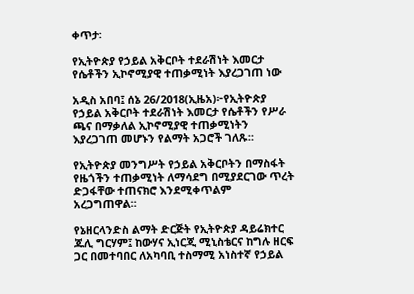ቀጥታ፡

የኢትዮጵያ የኃይል አቅርቦት ተደራሽነት እመርታ የሴቶችን ኢኮኖሚያዊ ተጠቃሚነት እያረጋገጠ ነው

አዲስ አበባ፤ ሰኔ 26/2018(ኢዜአ)፦የኢትዮጵያ የኃይል አቅርቦት ተደራሽነት እመርታ የሴቶችን የሥራ ጫና በማቃለል ኢኮኖሚያዊ ተጠቃሚነትን እያረጋገጠ መሆኑን የልማት አጋሮች ገለጹ።

የኢትዮጵያ መንግሥት የኃይል አቅርቦትን በማስፋት የዜጎችን ተጠቃሚነት ለማሳደግ በሚያደርገው ጥረት ድጋፋቸው ተጠናክሮ እንደሚቀጥልም አረጋግጠዋል።

የኔዘርላንድስ ልማት ድርጅት የኢትዮጵያ ዳይሬክተር ጁሊ ግርሃም፤ ከውሃና ኢነርጂ ሚኒስቴርና ከግሉ ዘርፍ ጋር በመተባበር ለአካባቢ ተስማሚ አነስተኛ የኃይል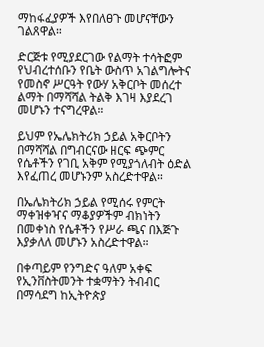ማከፋፈያዎች እየበለፀጉ መሆናቸውን ገልጸዋል።

ድርጅቱ የሚያደርገው የልማት ተሳትፎም የህብረተሰቡን የቤት ውስጥ አገልግሎትና የመስኖ ሥርዓት የውሃ አቅርቦት መሰረተ ልማት በማሻሻል ትልቅ እገዛ እያደረገ መሆኑን ተናግረዋል።

ይህም የኤሌክትሪክ ኃይል አቅርቦትን በማሻሻል በግብርናው ዘርፍ ጭምር የሴቶችን የገቢ አቅም የሚያጎለብት ዕድል እየፈጠረ መሆኑንም አስረድተዋል።

በኤሌክትሪክ ኃይል የሚሰሩ የምርት ማቀዝቀዣና ማቆያዎችም ብክነትን በመቀነስ የሴቶችን የሥራ ጫና በእጅጉ እያቃለለ መሆኑን አስረድተዋል።

በቀጣይም የንግድና ዓለም አቀፍ የኢንቨስትመንት ተቋማትን ትብብር በማሳደግ ከኢትዮጵያ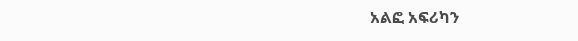አልፎ አፍሪካን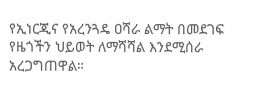የኢነርጂና የአረንጓዴ ዐሻራ ልማት በመደገፍ የዜጎችን ህይወት ለማሻሻል እንደሚሰራ አረጋግጠዋል።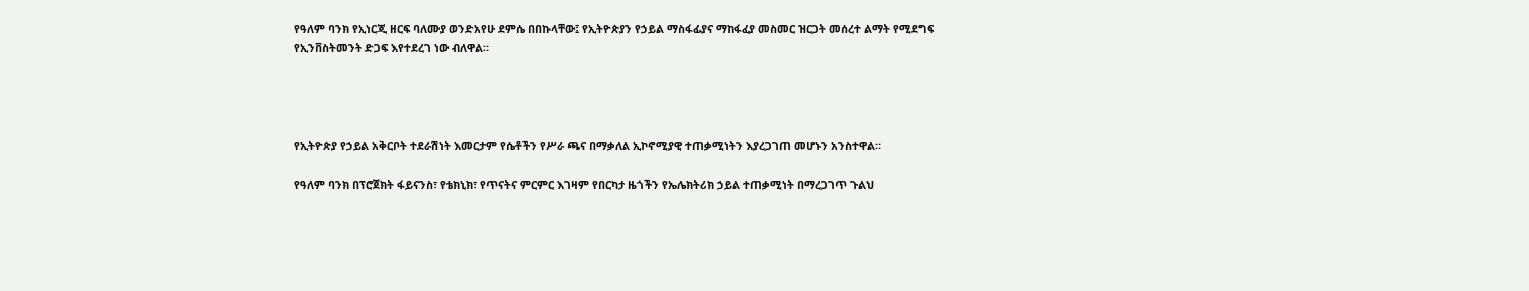የዓለም ባንክ የኢነርጂ ዘርፍ ባለሙያ ወንድአየሁ ደምሴ በበኩላቸው፤ የኢትዮጵያን የኃይል ማስፋፊያና ማከፋፈያ መስመር ዝርጋት መሰረተ ልማት የሚደግፍ የኢንቨስትመንት ድጋፍ እየተደረገ ነው ብለዋል።




የኢትዮጵያ የኃይል አቅርቦት ተደራሽነት እመርታም የሴቶችን የሥራ ጫና በማቃለል ኢኮኖሚያዊ ተጠቃሚነትን እያረጋገጠ መሆኑን አንስተዋል።

የዓለም ባንክ በፕሮጀክት ፋይናንስ፣ የቴክኒክ፣ የጥናትና ምርምር እገዛም የበርካታ ዜጎችን የኤሌክትሪክ ኃይል ተጠቃሚነት በማረጋገጥ ጉልህ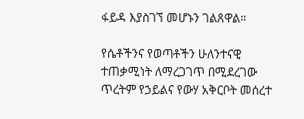ፋይዳ እያስገኘ መሆኑን ገልጸዋል።

የሴቶችንና የወጣቶችን ሁለንተናዊ ተጠቃሚነት ለማረጋገጥ በሚደረገው ጥረትም የኃይልና የውሃ አቅርቦት መሰረተ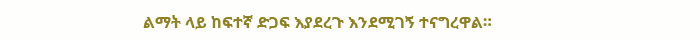ልማት ላይ ከፍተኛ ድጋፍ እያደረጉ እንደሚገኝ ተናግረዋል።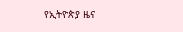የኢትዮጵያ ዜና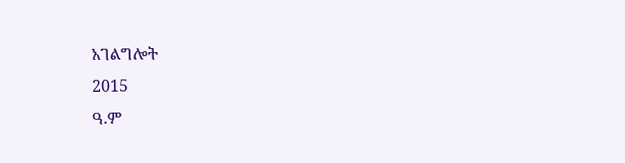አገልግሎት
2015
ዓ.ም